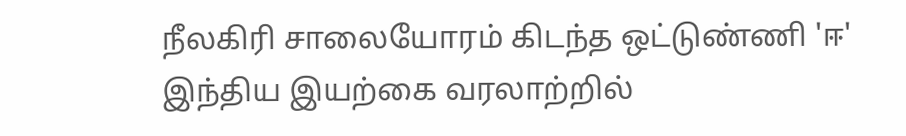நீலகிரி சாலையோரம் கிடந்த ஒட்டுண்ணி 'ஈ' இந்திய இயற்கை வரலாற்றில்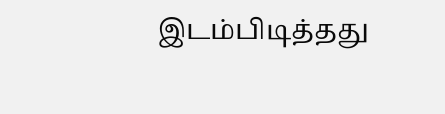இடம்பிடித்தது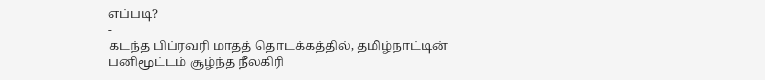எப்படி?
-
கடந்த பிப்ரவரி மாதத் தொடக்கத்தில், தமிழ்நாட்டின் பனிமூட்டம் சூழ்ந்த நீலகிரி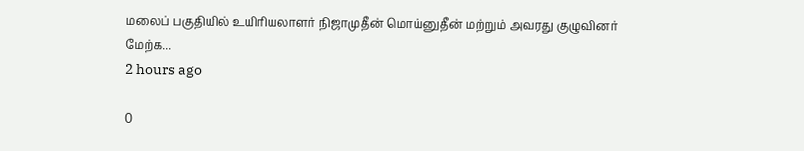மலைப் பகுதியில் உயிரியலாளர் நிஜாமுதீன் மொய்னுதீன் மற்றும் அவரது குழுவினர்
மேற்க...
2 hours ago

0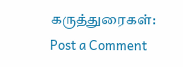கருத்துரைகள்:
Post a Comment